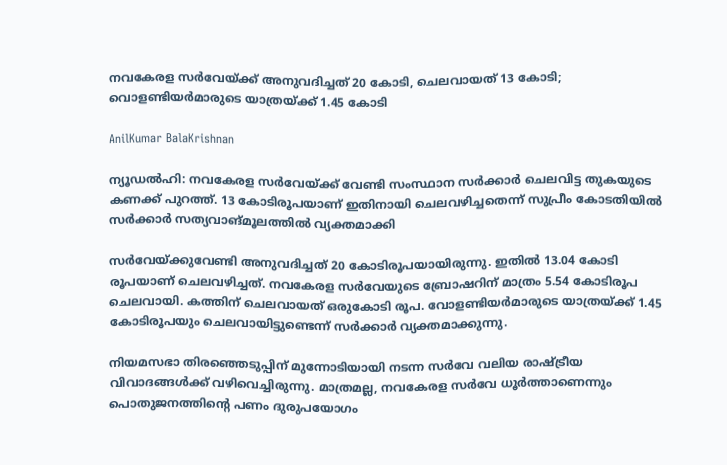നവകേരള സർവേയ്ക്ക് അനുവദിച്ചത് 20 കോടി, ചെലവായത് 13 കോടി; വൊളണ്ടിയർമാരുടെ യാത്രയ്ക്ക് 1.45 കോടി

AnilKumar BalaKrishnan

ന്യൂഡൽഹി: നവകേരള സർവേയ്ക്ക് വേണ്ടി സംസ്ഥാന സർക്കാർ ചെലവിട്ട തുകയുടെ കണക്ക് പുറത്ത്. 13 കോടിരൂപയാണ് ഇതിനായി ചെലവഴിച്ചതെന്ന് സുപ്രീം കോടതിയിൽ സർക്കാർ സത്യവാങ്മൂലത്തിൽ വ്യക്തമാക്കി

സർവേയ്ക്കുവേണ്ടി അനുവദിച്ചത് 20 കോടിരൂപയായിരുന്നു. ഇതിൽ 13.04 കോടി രൂപയാണ് ചെലവഴിച്ചത്. നവകേരള സർവേയുടെ ബ്രോഷറിന് മാത്രം 5.54 കോടിരൂപ ചെലവായി. കത്തിന് ചെലവായത് ഒരുകോടി രൂപ. വോളണ്ടിയർമാരുടെ യാത്രയ്ക്ക് 1.45 കോടിരൂപയും ചെലവായിട്ടുണ്ടെന്ന് സർക്കാർ വ്യക്തമാക്കുന്നു.

നിയമസഭാ തിരഞ്ഞെടുപ്പിന് മുന്നോടിയായി നടന്ന സർവേ വലിയ രാഷ്ട്രീയ വിവാദങ്ങൾക്ക് വഴിവെച്ചിരുന്നു. മാത്രമല്ല, നവകേരള സർവേ ധൂർത്താണെന്നും പൊതുജനത്തിന്റെ പണം ദുരുപയോഗം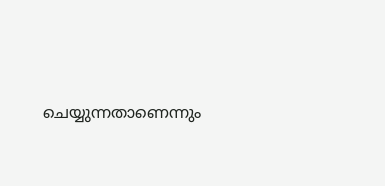ചെയ്യുന്നതാണെന്നും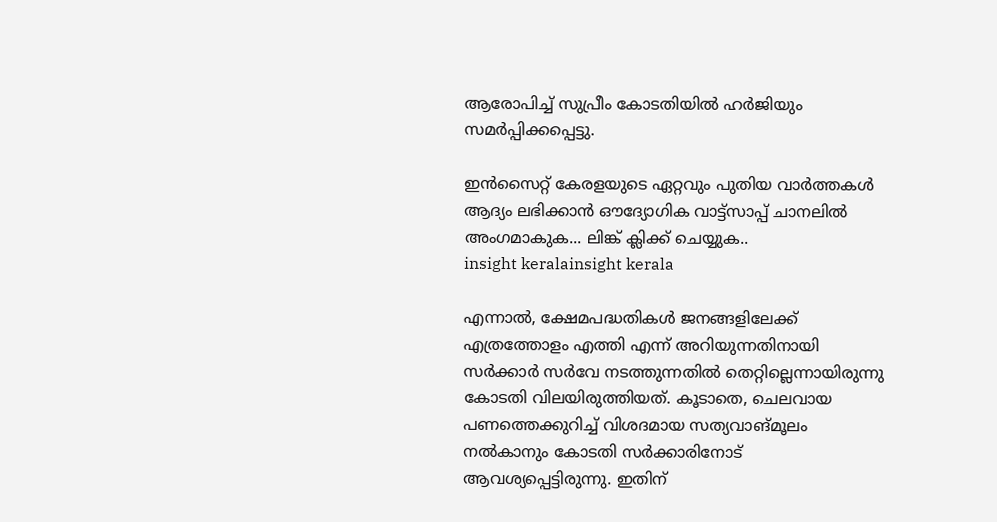ആരോപിച്ച് സുപ്രീം കോടതിയിൽ ഹർജിയും സമർപ്പിക്കപ്പെട്ടു.

ഇൻസൈറ്റ് കേരളയുടെ ഏറ്റവും പുതിയ വാർത്തകൾ ആദ്യം ലഭിക്കാൻ ഔദ്യോഗിക വാട്ട്‌സാപ്പ് ചാനലിൽ അംഗമാകുക... ലിങ്ക് ക്ലിക്ക് ചെയ്യുക..
insight keralainsight kerala

എന്നാൽ, ക്ഷേമപദ്ധതികൾ ജനങ്ങളിലേക്ക് എത്രത്തോളം എത്തി എന്ന് അറിയുന്നതിനായി സർക്കാർ സർവേ നടത്തുന്നതിൽ തെറ്റില്ലെന്നായിരുന്നു കോടതി വിലയിരുത്തിയത്. കൂടാതെ, ചെലവായ പണത്തെക്കുറിച്ച് വിശദമായ സത്യവാങ്മൂലം നൽകാനും കോടതി സർക്കാരിനോട് ആവശ്യപ്പെട്ടിരുന്നു. ഇതിന്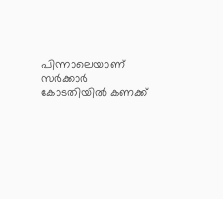പിന്നാലെയാണ് സർക്കാർ കോടതിയിൽ കണക്ക്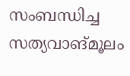സംബന്ധിച്ച സത്യവാങ്മൂലം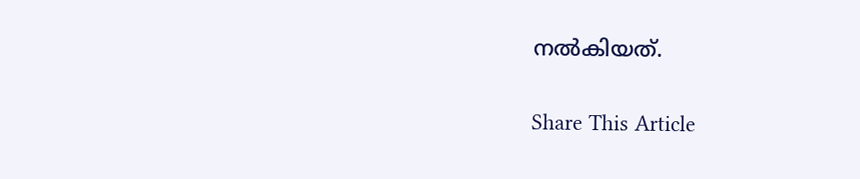നൽകിയത്.

Share This Article